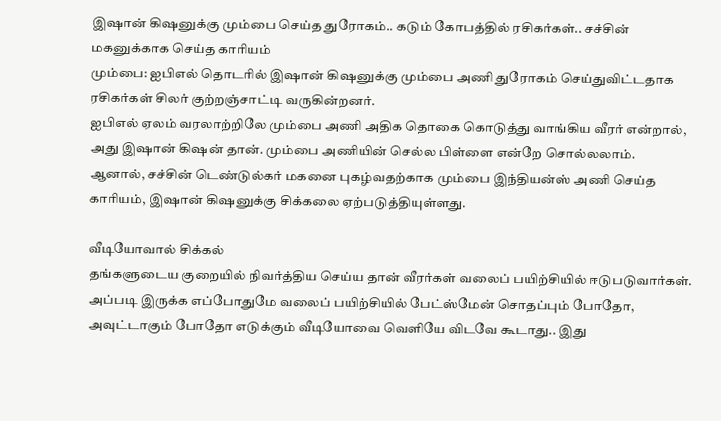இஷான் கிஷனுக்கு மும்பை செய்த துரோகம்.. கடும் கோபத்தில் ரசிகர்கள்.. சச்சின் மகனுக்காக செய்த காரியம்
மும்பை: ஐபிஎல் தொடரில் இஷான் கிஷனுக்கு மும்பை அணி துரோகம் செய்துவிட்டதாக ரசிகர்கள் சிலர் குற்றஞ்சாட்டி வருகின்றனர்.
ஐபிஎல் ஏலம் வரலாற்றிலே மும்பை அணி அதிக தொகை கொடுத்து வாங்கிய வீரர் என்றால், அது இஷான் கிஷன் தான். மும்பை அணியின் செல்ல பிள்ளை என்றே சொல்லலாம்.
ஆனால், சச்சின் டெண்டுல்கர் மகனை புகழ்வதற்காக மும்பை இந்தியன்ஸ் அணி செய்த காரியம், இஷான் கிஷனுக்கு சிக்கலை ஏற்படுத்தியுள்ளது.

வீடியோவால் சிக்கல்
தங்களுடைய குறையில் நிவர்த்திய செய்ய தான் வீரர்கள் வலைப் பயிற்சியில் ஈடுபடுவார்கள். அப்படி இருக்க எப்போதுமே வலைப் பயிற்சியில் பேட்ஸ்மேன் சொதப்பும் போதோ, அவுட்டாகும் போதோ எடுக்கும் வீடியோவை வெளியே விடவே கூடாது.. இது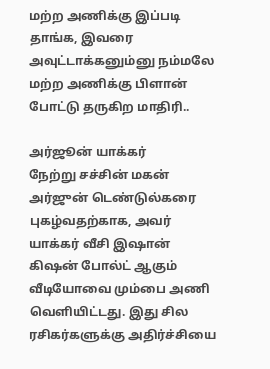மற்ற அணிக்கு இப்படி தாங்க, இவரை அவுட்டாக்கனும்னு நம்மலே மற்ற அணிக்கு பிளான் போட்டு தருகிற மாதிரி..

அர்ஜூன் யாக்கர்
நேற்று சச்சின் மகன் அர்ஜுன் டெண்டுல்கரை புகழ்வதற்காக, அவர் யாக்கர் வீசி இஷான் கிஷன் போல்ட் ஆகும் வீடியோவை மும்பை அணி வெளியிட்டது. இது சில ரசிகர்களுக்கு அதிர்ச்சியை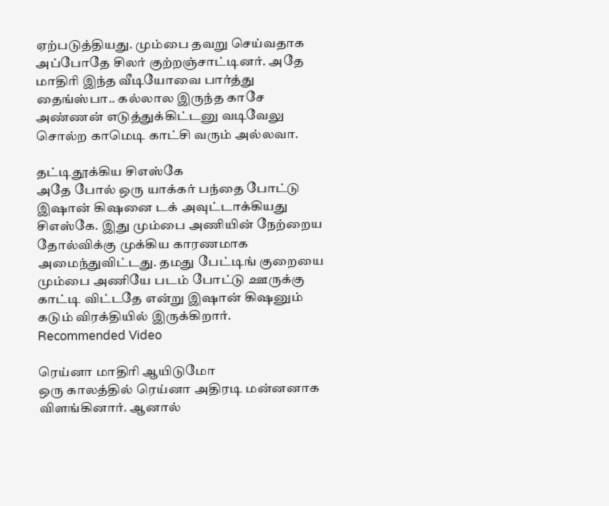ஏற்படுத்தியது. மும்பை தவறு செய்வதாக அப்போதே சிலர் குற்றஞ்சாட்டினர். அதே மாதிரி இந்த வீடியோவை பார்த்து தைங்ஸ்பா.. கல்லால இருந்த காசே அண்ணன் எடுத்துக்கிட்டனு வடிவேலு சொல்ற காமெடி காட்சி வரும் அல்லவா.

தட்டிதூக்கிய சிஎஸ்கே
அதே போல் ஒரு யாக்கர் பந்தை போட்டு இஷான் கிஷனை டக் அவுட்டாக்கியது சிஎஸ்கே. இது மும்பை அணியின் நேற்றைய தோல்விக்கு முக்கிய காரணமாக அமைந்துவிட்டது. தமது பேட்டிங் குறையை மும்பை அணியே படம் போட்டு ஊருக்கு காட்டி விட்டதே என்று இஷான் கிஷனும் கடும் விரக்தியில் இருக்கிறார்.
Recommended Video

ரெய்னா மாதிரி ஆயிடுமோ
ஒரு காலத்தில் ரெய்னா அதிரடி மன்னனாக விளங்கினார். ஆனால்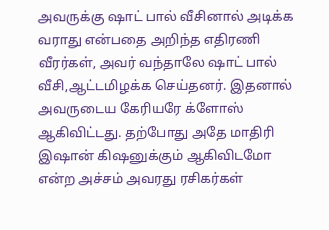அவருக்கு ஷாட் பால் வீசினால் அடிக்க வராது என்பதை அறிந்த எதிரணி வீரர்கள், அவர் வந்தாலே ஷாட் பால் வீசி,ஆட்டமிழக்க செய்தனர். இதனால் அவருடைய கேரியரே க்ளோஸ் ஆகிவிட்டது. தற்போது அதே மாதிரி இஷான் கிஷனுக்கும் ஆகிவிடமோ என்ற அச்சம் அவரது ரசிகர்கள்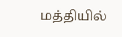மத்தியில்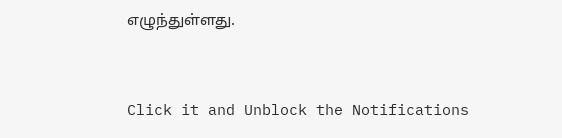எழுந்துள்ளது.


Click it and Unblock the Notifications